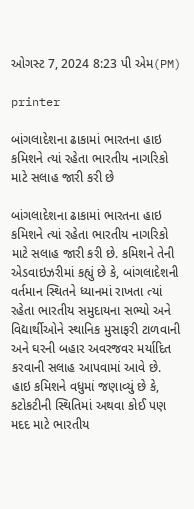ઓગસ્ટ 7, 2024 8:23 પી એમ(PM)

printer

બાંગલાદેશના ઢાકામાં ભારતના હાઇ કમિશને ત્યાં રહેતા ભારતીય નાગરિકો માટે સલાહ જારી કરી છે

બાંગલાદેશના ઢાકામાં ભારતના હાઇ કમિશને ત્યાં રહેતા ભારતીય નાગરિકો માટે સલાહ જારી કરી છે. કમિશને તેની એડવાઇઝરીમાં કહ્યું છે કે, બાંગલાદેશની વર્તમાન સ્થિતને ધ્યાનમાં રાખતા ત્યાં રહેતા ભારતીય સમુદાયના સભ્યો અને વિદ્યાર્થીઓને સ્થાનિક મુસાફરી ટાળવાની અને ઘરની બહાર અવરજવર મર્યાદિત કરવાની સલાહ આપવામાં આવે છે.
હાઇ કમિશને વધુમાં જણાવ્યું છે કે, કટોકટીની સ્થિતિમાં અથવા કોઈ પણ મદદ માટે ભારતીય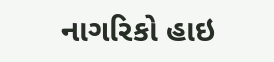નાગરિકો હાઇ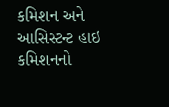કમિશન અને આસિસ્ટન્ટ હાઇ કમિશનનો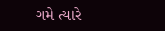ગમે ત્યારે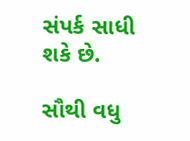સંપર્ક સાધી શકે છે.

સૌથી વધુ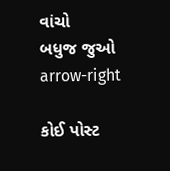વાંચો
બધુજ જુઓ arrow-right

કોઈ પોસ્ટ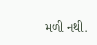મળી નથી.